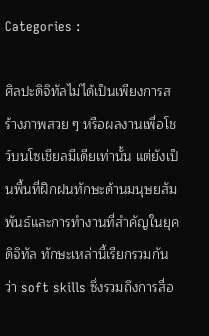Categories :

ศิลปะดิจิทัลไม่ได้เป็นเพียงการสร้างภาพสวย ๆ หรือผลงานเพื่อโชว์บนโซเชียลมีเดียเท่านั้น แต่ยังเป็นพื้นที่ฝึกฝนทักษะด้านมนุษยสัมพันธ์และการทำงานที่สำคัญในยุคดิจิทัล ทักษะเหล่านี้เรียกรวมกันว่า soft skills ซึ่งรวมถึงการสื่อ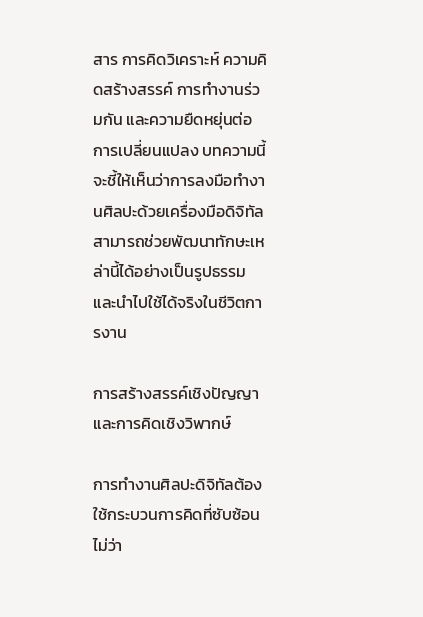สาร การคิดวิเคราะห์ ความคิดสร้างสรรค์ การทำงานร่วมกัน และความยืดหยุ่นต่อการเปลี่ยนแปลง บทความนี้จะชี้ให้เห็นว่าการลงมือทำงานศิลปะด้วยเครื่องมือดิจิทัลสามารถช่วยพัฒนาทักษะเหล่านี้ได้อย่างเป็นรูปธรรมและนำไปใช้ได้จริงในชีวิตการงาน

การสร้างสรรค์เชิงปัญญาและการคิดเชิงวิพากษ์

การทำงานศิลปะดิจิทัลต้องใช้กระบวนการคิดที่ซับซ้อน ไม่ว่า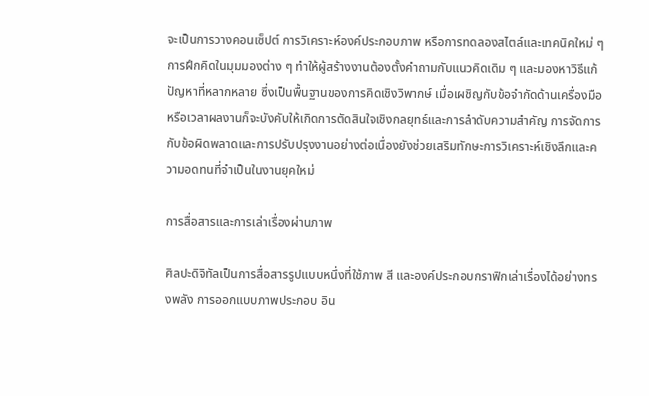จะเป็นการวางคอนเซ็ปต์ การวิเคราะห์องค์ประกอบภาพ หรือการทดลองสไตล์และเทคนิคใหม่ ๆ การฝึกคิดในมุมมองต่าง ๆ ทำให้ผู้สร้างงานต้องตั้งคำถามกับแนวคิดเดิม ๆ และมองหาวิธีแก้ปัญหาที่หลากหลาย ซึ่งเป็นพื้นฐานของการคิดเชิงวิพากษ์ เมื่อเผชิญกับข้อจำกัดด้านเครื่องมือหรือเวลาผลงานก็จะบังคับให้เกิดการตัดสินใจเชิงกลยุทธ์และการลำดับความสำคัญ การจัดการกับข้อผิดพลาดและการปรับปรุงงานอย่างต่อเนื่องยังช่วยเสริมทักษะการวิเคราะห์เชิงลึกและความอดทนที่จำเป็นในงานยุคใหม่

การสื่อสารและการเล่าเรื่องผ่านภาพ

ศิลปะดิจิทัลเป็นการสื่อสารรูปแบบหนึ่งที่ใช้ภาพ สี และองค์ประกอบกราฟิกเล่าเรื่องได้อย่างทรงพลัง การออกแบบภาพประกอบ อิน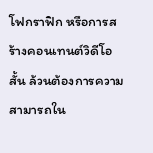โฟกราฟิก หรือการสร้างคอนเทนต์วิดีโอสั้น ล้วนต้องการความสามารถใน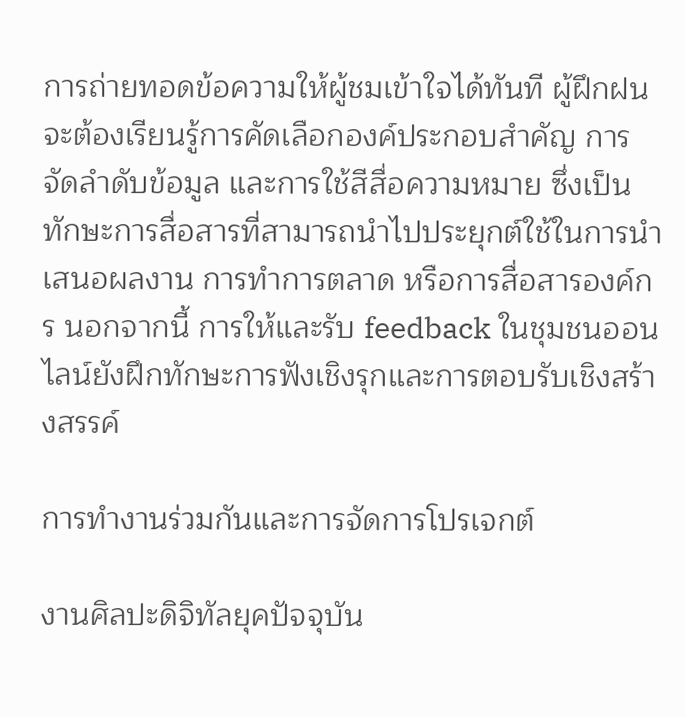การถ่ายทอดข้อความให้ผู้ชมเข้าใจได้ทันที ผู้ฝึกฝนจะต้องเรียนรู้การคัดเลือกองค์ประกอบสำคัญ การจัดลำดับข้อมูล และการใช้สีสื่อความหมาย ซึ่งเป็นทักษะการสื่อสารที่สามารถนำไปประยุกต์ใช้ในการนำเสนอผลงาน การทำการตลาด หรือการสื่อสารองค์กร นอกจากนี้ การให้และรับ feedback ในชุมชนออนไลน์ยังฝึกทักษะการฟังเชิงรุกและการตอบรับเชิงสร้างสรรค์

การทำงานร่วมกันและการจัดการโปรเจกต์

งานศิลปะดิจิทัลยุคปัจจุบัน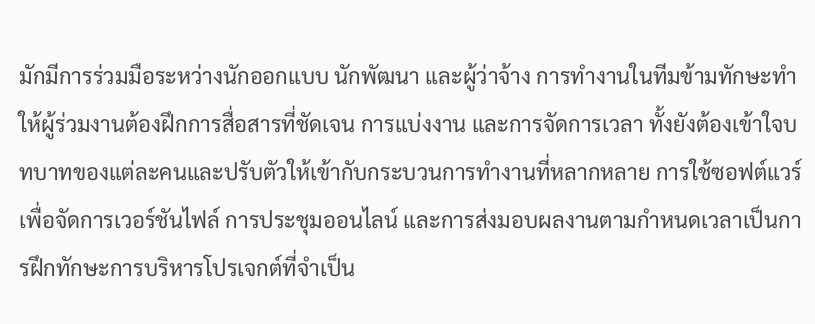มักมีการร่วมมือระหว่างนักออกแบบ นักพัฒนา และผู้ว่าจ้าง การทำงานในทีมข้ามทักษะทำให้ผู้ร่วมงานต้องฝึกการสื่อสารที่ชัดเจน การแบ่งงาน และการจัดการเวลา ทั้งยังต้องเข้าใจบทบาทของแต่ละคนและปรับตัวให้เข้ากับกระบวนการทำงานที่หลากหลาย การใช้ซอฟต์แวร์เพื่อจัดการเวอร์ชันไฟล์ การประชุมออนไลน์ และการส่งมอบผลงานตามกำหนดเวลาเป็นการฝึกทักษะการบริหารโปรเจกต์ที่จำเป็น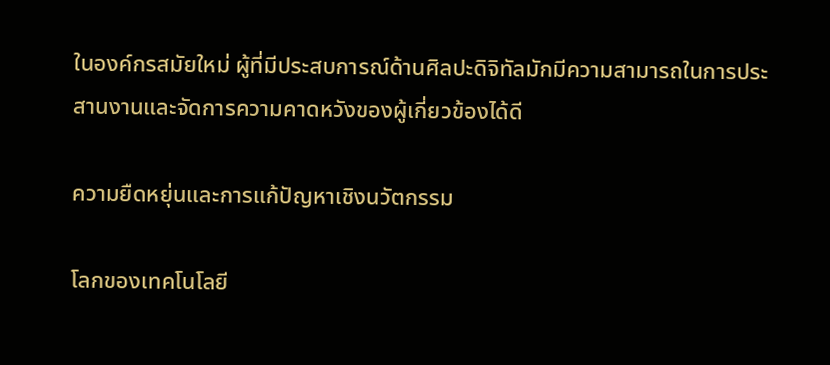ในองค์กรสมัยใหม่ ผู้ที่มีประสบการณ์ด้านศิลปะดิจิทัลมักมีความสามารถในการประสานงานและจัดการความคาดหวังของผู้เกี่ยวข้องได้ดี

ความยืดหยุ่นและการแก้ปัญหาเชิงนวัตกรรม

โลกของเทคโนโลยี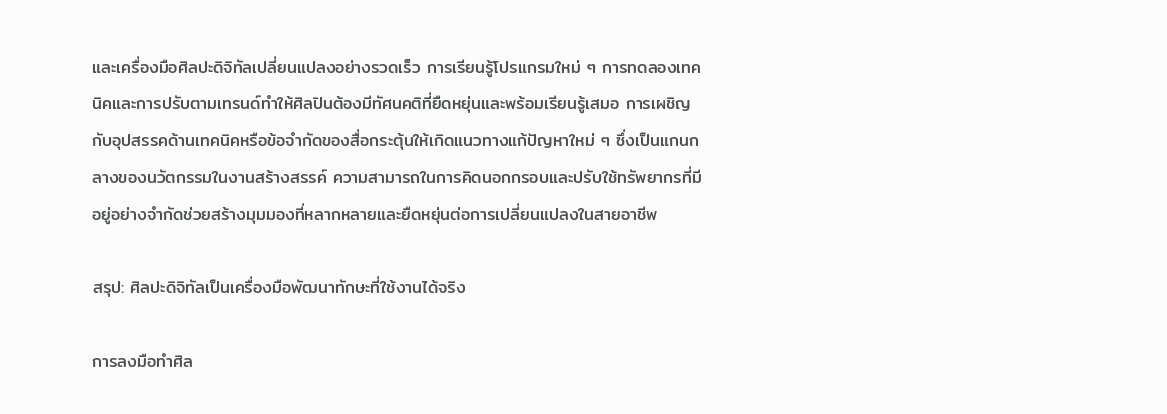และเครื่องมือศิลปะดิจิทัลเปลี่ยนแปลงอย่างรวดเร็ว การเรียนรู้โปรแกรมใหม่ ๆ การทดลองเทคนิคและการปรับตามเทรนด์ทำให้ศิลปินต้องมีทัศนคติที่ยืดหยุ่นและพร้อมเรียนรู้เสมอ การเผชิญกับอุปสรรคด้านเทคนิคหรือข้อจำกัดของสื่อกระตุ้นให้เกิดแนวทางแก้ปัญหาใหม่ ๆ ซึ่งเป็นแกนกลางของนวัตกรรมในงานสร้างสรรค์ ความสามารถในการคิดนอกกรอบและปรับใช้ทรัพยากรที่มีอยู่อย่างจำกัดช่วยสร้างมุมมองที่หลากหลายและยืดหยุ่นต่อการเปลี่ยนแปลงในสายอาชีพ

สรุป: ศิลปะดิจิทัลเป็นเครื่องมือพัฒนาทักษะที่ใช้งานได้จริง

การลงมือทำศิล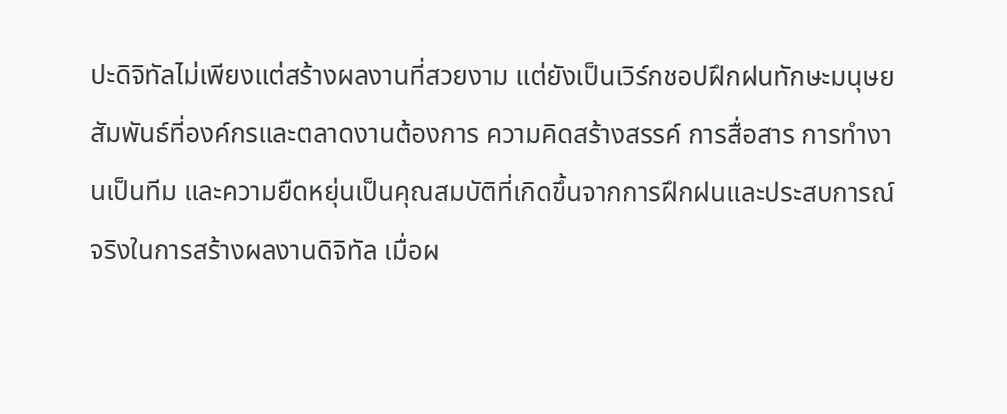ปะดิจิทัลไม่เพียงแต่สร้างผลงานที่สวยงาม แต่ยังเป็นเวิร์กชอปฝึกฝนทักษะมนุษยสัมพันธ์ที่องค์กรและตลาดงานต้องการ ความคิดสร้างสรรค์ การสื่อสาร การทำงานเป็นทีม และความยืดหยุ่นเป็นคุณสมบัติที่เกิดขึ้นจากการฝึกฝนและประสบการณ์จริงในการสร้างผลงานดิจิทัล เมื่อผ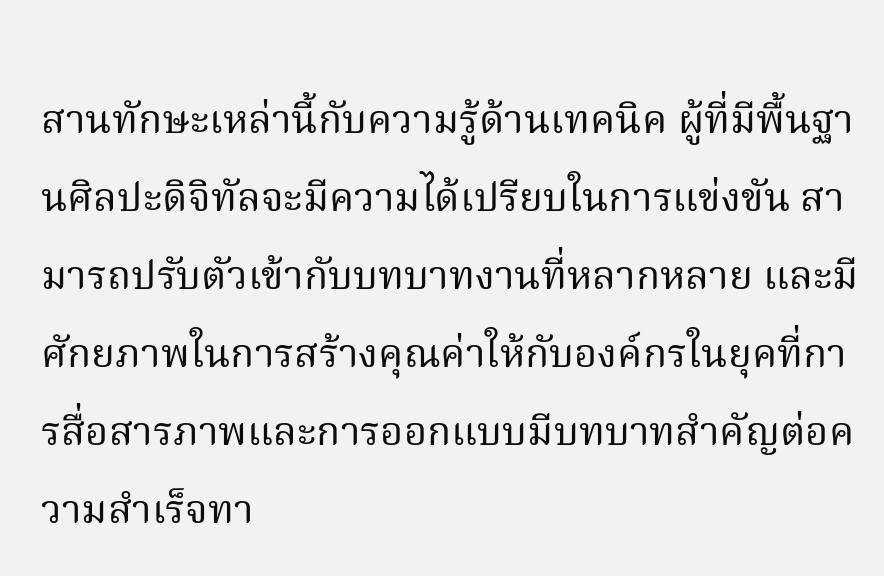สานทักษะเหล่านี้กับความรู้ด้านเทคนิค ผู้ที่มีพื้นฐานศิลปะดิจิทัลจะมีความได้เปรียบในการแข่งขัน สามารถปรับตัวเข้ากับบทบาทงานที่หลากหลาย และมีศักยภาพในการสร้างคุณค่าให้กับองค์กรในยุคที่การสื่อสารภาพและการออกแบบมีบทบาทสำคัญต่อความสำเร็จทา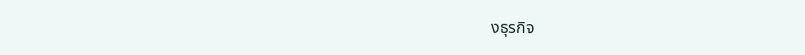งธุรกิจ